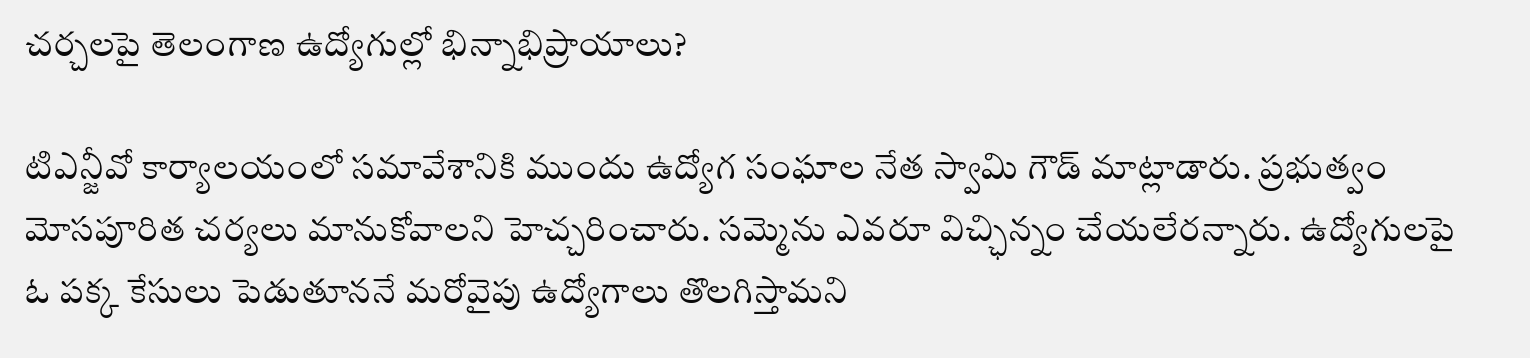చర్చలపై తెలంగాణ ఉద్యోగుల్లో భిన్నాభిప్రాయాలు?

టిఎన్జీవో కార్యాలయంలో సమావేశానికి ముందు ఉద్యోగ సంఘాల నేత స్వామి గౌడ్ మాట్లాడారు. ప్రభుత్వం మోసపూరిత చర్యలు మానుకోవాలని హెచ్చరించారు. సమ్మెను ఎవరూ విచ్ఛిన్నం చేయలేరన్నారు. ఉద్యోగులపై ఓ పక్క కేసులు పెడుతూననే మరోవైపు ఉద్యోగాలు తొలగిస్తామని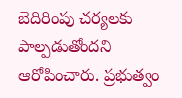బెదిరింపు చర్యలకు పాల్పడుతోందని ఆరోపించారు. ప్రభుత్వం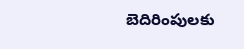బెదిరింపులకు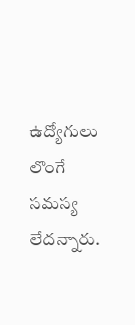ఉద్యోగులు లొంగే సమస్య లేదన్నారు.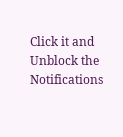Click it and Unblock the Notifications